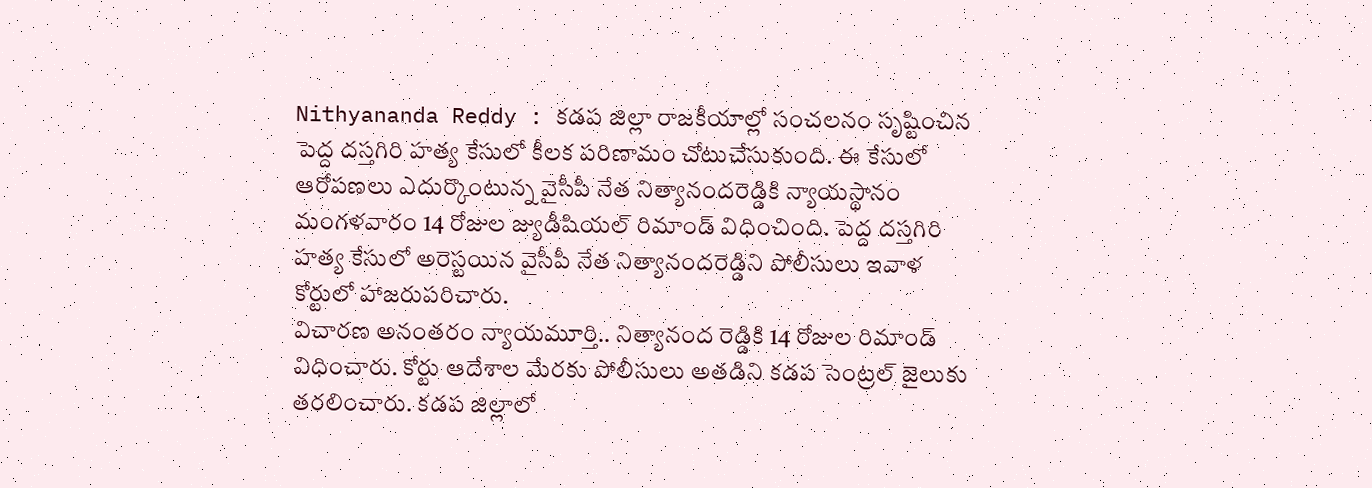Nithyananda Reddy : కడప జిల్లా రాజకీయాల్లో సంచలనం సృష్టించిన పెద్ద దస్తగిరి హత్య కేసులో కీలక పరిణామం చోటుచేసుకుంది. ఈ కేసులో ఆరోపణలు ఎదుర్కొంటున్న వైసీపీ నేత నిత్యానందరెడ్డికి న్యాయస్థానం మంగళవారం 14 రోజుల జ్యుడీషియల్ రిమాండ్ విధించింది. పెద్ద దస్తగిరి హత్య కేసులో అరెస్టయిన వైసీపీ నేత నిత్యానందరెడ్డిని పోలీసులు ఇవాళ కోర్టులో హాజరుపరిచారు.
విచారణ అనంతరం న్యాయమూర్తి.. నిత్యానంద రెడ్డికి 14 రోజుల రిమాండ్ విధించారు. కోర్టు ఆదేశాల మేరకు పోలీసులు అతడిని కడప సెంట్రల్ జైలుకు తరలించారు. కడప జిల్లాలో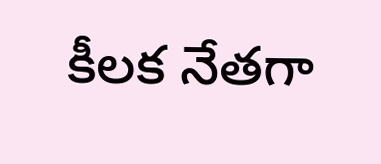కీలక నేతగా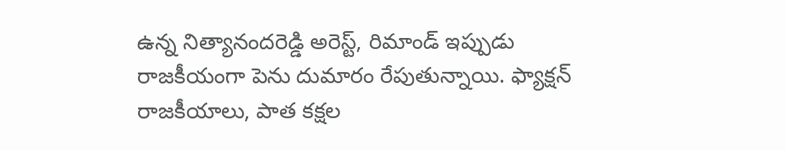ఉన్న నిత్యానందరెడ్డి అరెస్ట్, రిమాండ్ ఇప్పుడు రాజకీయంగా పెను దుమారం రేపుతున్నాయి. ఫ్యాక్షన్ రాజకీయాలు, పాత కక్షల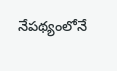నేపథ్యంలోనే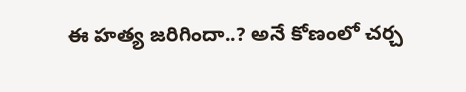ఈ హత్య జరిగిందా..? అనే కోణంలో చర్చ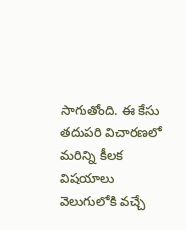సాగుతోంది. ఈ కేసు తదుపరి విచారణలో మరిన్ని కీలక విషయాలు వెలుగులోకి వచ్చే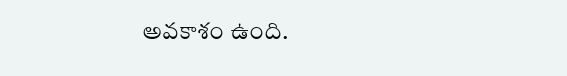అవకాశం ఉంది.